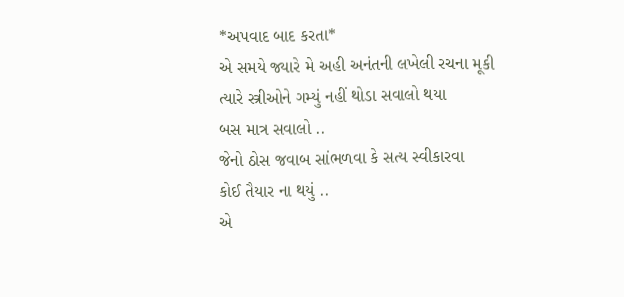*અપવાદ બાદ કરતા*
એ સમયે જ્યારે મે અહી અનંતની લખેલી રચના મૂકી
ત્યારે સ્ત્રીઓને ગમ્યું નહીં થોડા સવાલો થયા
બસ માત્ર સવાલો ..
જેનો ઠોસ જવાબ સાંભળવા કે સત્ય સ્વીકારવા
કોઈ તૈયાર ના થયું ..
એ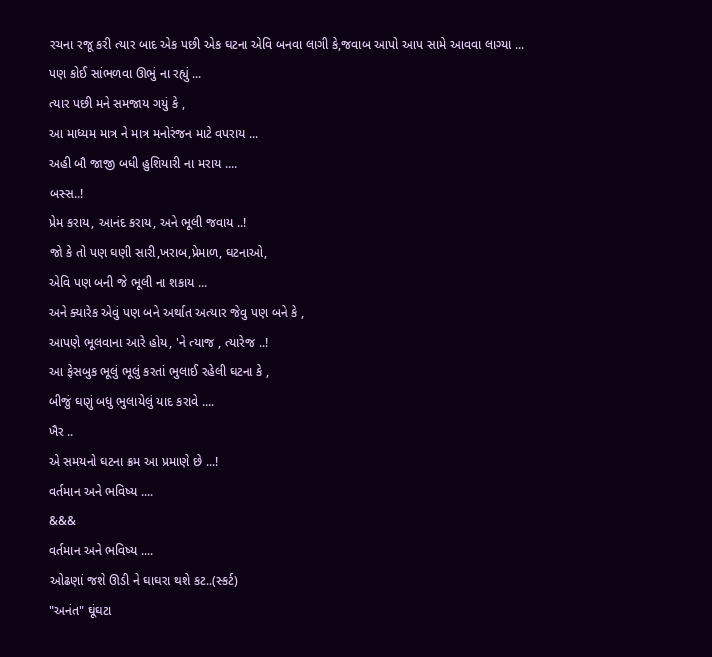રચના રજૂ કરી ત્યાર બાદ એક પછી એક ઘટના એવિ બનવા લાગી કે,જવાબ આપો આપ સામે આવવા લાગ્યા ...
પણ કોઈ સાંભળવા ઊભું ના રહ્યું ...
ત્યાર પછી મને સમજાય ગયું કે ,
આ માધ્યમ માત્ર ને માત્ર મનોરંજન માટે વપરાય ...
અહી બૌ જાજી બધી હુશિયારી ના મરાય ....
બસ્સ..!
પ્રેમ કરાય, આનંદ કરાય, અને ભૂલી જવાય ..!
જો કે તો પણ ઘણી સારી,ખરાબ,પ્રેમાળ, ઘટનાઓ,
એવિ પણ બની જે ભૂલી ના શકાય ...
અને ક્યારેક એવું પણ બને અર્થાત અત્યાર જેવુ પણ બને કે ,
આપણે ભૂલવાના આરે હોય, 'ને ત્યાજ , ત્યારેજ ..!
આ ફેસબુક ભૂલું ભૂલું કરતાં ભુલાઈ રહેલી ઘટના કે ,
બીજું ઘણું બધુ ભુલાયેલું યાદ કરાવે ....
ખૈર ..
એ સમયનો ઘટના ક્રમ આ પ્રમાણે છે ...!
વર્તમાન અને ભવિષ્ય ....
&&&
વર્તમાન અને ભવિષ્ય ....
ઓઢણાં જશે ઊડી ને ઘાઘરા થશે કટ..(સ્કર્ટ)
"અનંત" ઘૂંઘટા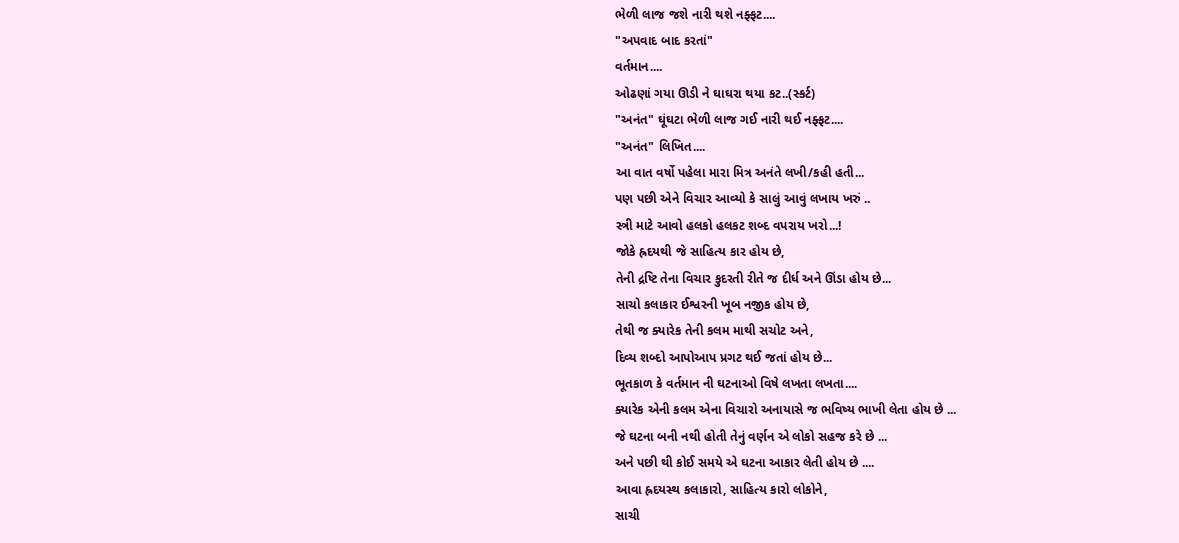ભેળી લાજ જશે નારી થશે નફ્ફટ....
"અપવાદ બાદ કરતાં"
વર્તમાન....
ઓઢણાં ગયા ઊડી ને ઘાઘરા થયા કટ..(સ્કર્ટ)
"અનંત" ઘૂંઘટા ભેળી લાજ ગઈ નારી થઈ નફ્ફટ....
"અનંત" લિખિત....
આ વાત વર્ષો પહેલા મારા મિત્ર અનંતે લખી/કહી હતી...
પણ પછી એને વિચાર આવ્યો કે સાલું આવું લખાય ખરું ..
સ્ત્રી માટે આવો હલકો હલકટ શબ્દ વપરાય ખરો...!
જોકે હ્રદયથી જે સાહિત્ય કાર હોય છે,
તેની દ્રષ્ટિ તેના વિચાર કુદરતી રીતે જ દીર્ધ અને ઊંડા હોય છે...
સાચો કલાકાર ઈશ્વરની ખૂબ નજીક હોય છે,
તેથી જ ક્યારેક તેની કલમ માથી સચોટ અને,
દિવ્ય શબ્દો આપોઆપ પ્રગટ થઈ જતાં હોય છે...
ભૂતકાળ કે વર્તમાન ની ઘટનાઓ વિષે લખતા લખતા....
ક્યારેક એની કલમ એના વિચારો અનાયાસે જ ભવિષ્ય ભાખી લેતા હોય છે ...
જે ઘટના બની નથી હોતી તેનું વર્ણન એ લોકો સહજ કરે છે ...
અને પછી થી કોઈ સમયે એ ઘટના આકાર લેતી હોય છે ....
આવા હ્રદયસ્થ કલાકારો, સાહિત્ય કારો લોકોને,
સાચી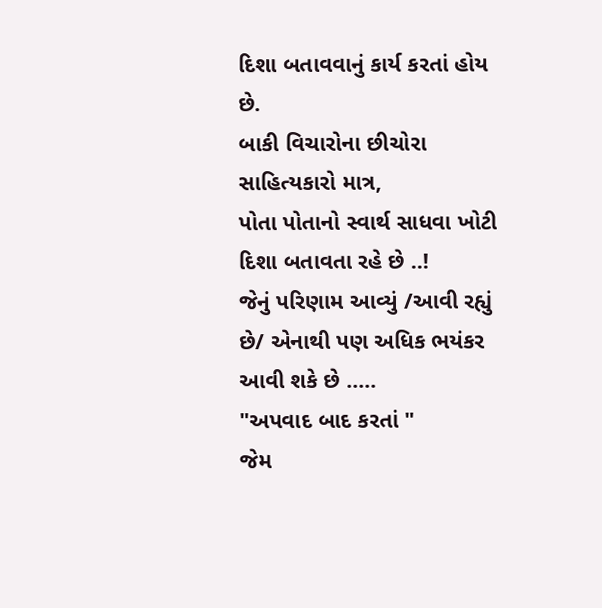દિશા બતાવવાનું કાર્ય કરતાં હોય છે.
બાકી વિચારોના છીચોરા સાહિત્યકારો માત્ર,
પોતા પોતાનો સ્વાર્થ સાધવા ખોટી દિશા બતાવતા રહે છે ..!
જેનું પરિણામ આવ્યું /આવી રહ્યું છે/ એનાથી પણ અધિક ભયંકર આવી શકે છે .....
"અપવાદ બાદ કરતાં "
જેમ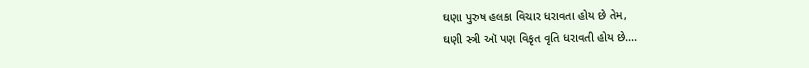ઘણા પુરુષ હલકા વિચાર ધરાવતા હોય છે તેમ,
ઘણી સ્ત્રી ઑ પણ વિકૃત વૃતિ ધરાવતી હોય છે....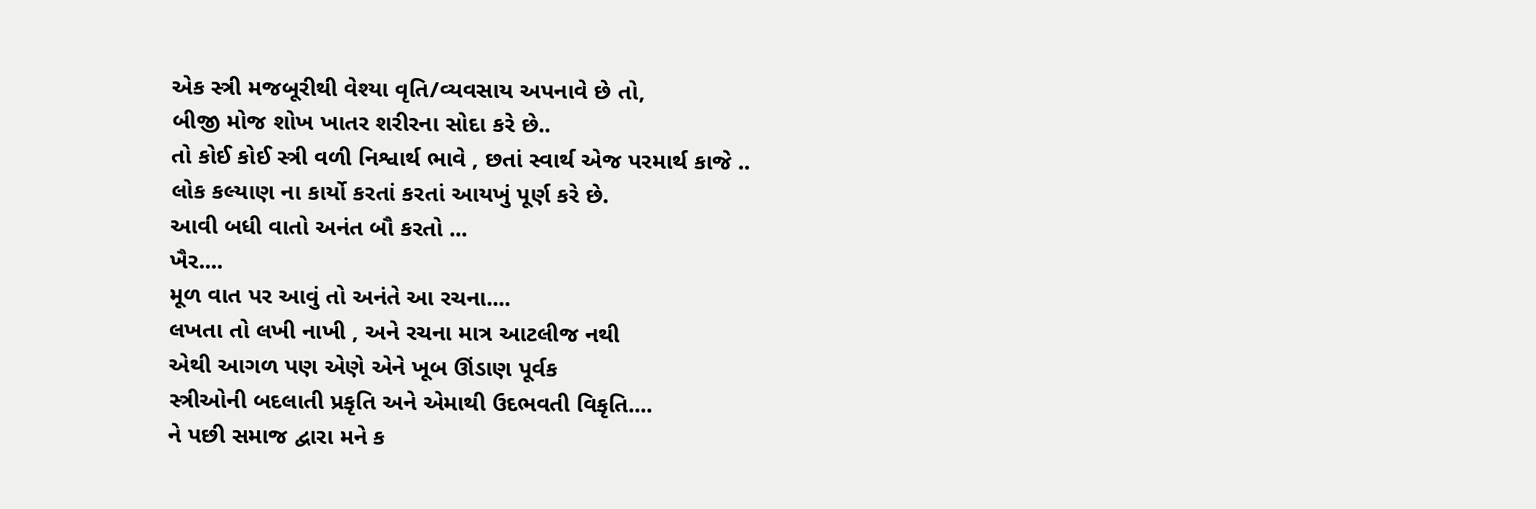એક સ્ત્રી મજબૂરીથી વેશ્યા વૃતિ/વ્યવસાય અપનાવે છે તો,
બીજી મોજ શોખ ખાતર શરીરના સોદા કરે છે..
તો કોઈ કોઈ સ્ત્રી વળી નિશ્વાર્થ ભાવે , છતાં સ્વાર્થ એજ પરમાર્થ કાજે ..
લોક કલ્યાણ ના કાર્યો કરતાં કરતાં આયખું પૂર્ણ કરે છે.
આવી બધી વાતો અનંત બૌ કરતો ...
ખૈર....
મૂળ વાત પર આવું તો અનંતે આ રચના....
લખતા તો લખી નાખી , અને રચના માત્ર આટલીજ નથી
એથી આગળ પણ એણે એને ખૂબ ઊંડાણ પૂર્વક
સ્ત્રીઓની બદલાતી પ્રકૃતિ અને એમાથી ઉદભવતી વિકૃતિ....
ને પછી સમાજ દ્વારા મને ક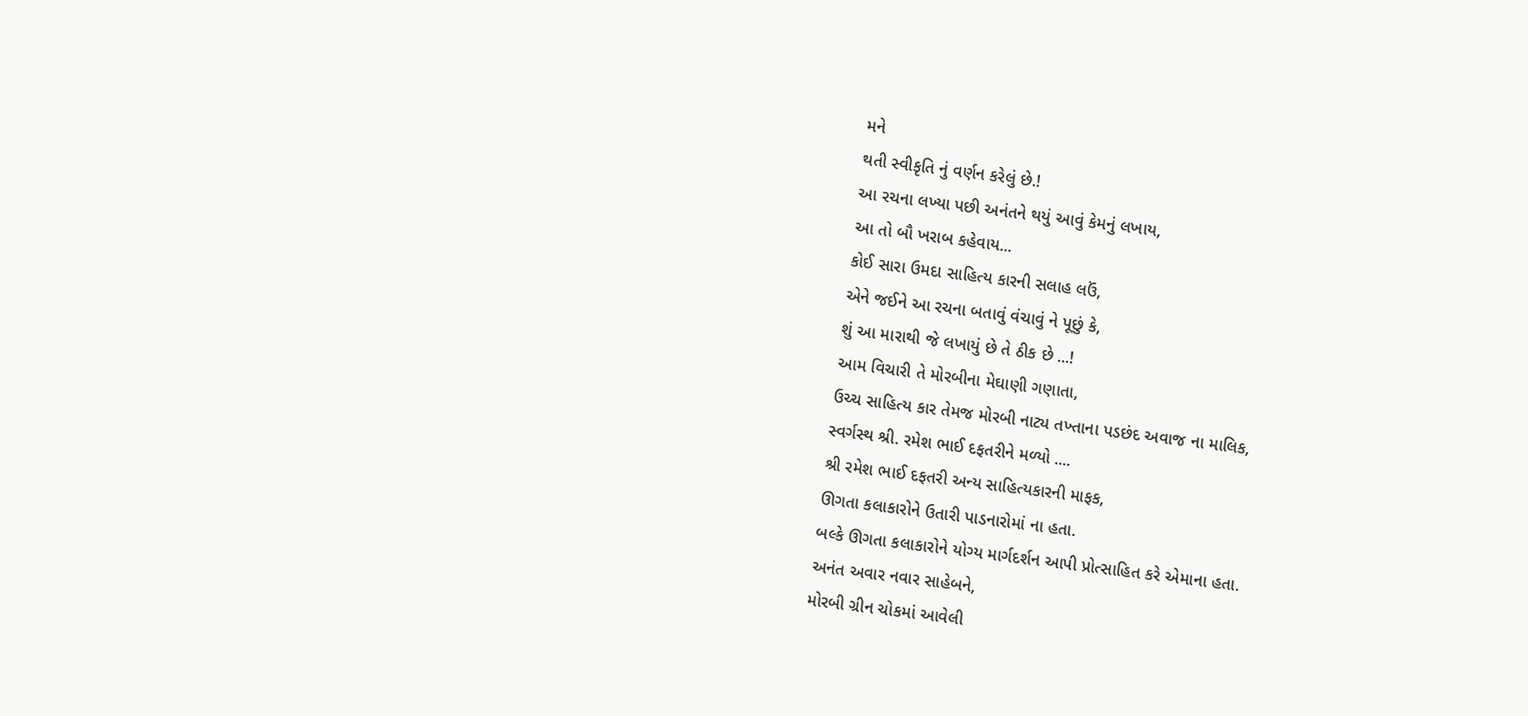મને
થતી સ્વીકૃતિ નું વર્ણન કરેલું છે.!
આ રચના લખ્યા પછી અનંતને થયું આવું કેમનું લખાય,
આ તો બૌ ખરાબ કહેવાય...
કોઈ સારા ઉમદા સાહિત્ય કારની સલાહ લઉં,
એને જઈને આ રચના બતાવું વંચાવું ને પૂછું કે,
શું આ મારાથી જે લખાયું છે તે ઠીક છે ...!
આમ વિચારી તે મોરબીના મેઘાણી ગણાતા,
ઉચ્ચ સાહિત્ય કાર તેમજ મોરબી નાટ્ય તખ્તાના પડછંદ અવાજ ના માલિક,
સ્વર્ગસ્થ શ્રી. રમેશ ભાઈ દફતરીને મળ્યો ....
શ્રી રમેશ ભાઈ દફતરી અન્ય સાહિત્યકારની માફક,
ઊગતા કલાકારોને ઉતારી પાડનારોમાં ના હતા.
બલ્કે ઊગતા કલાકારોને યોગ્ય માર્ગદર્શન આપી પ્રોત્સાહિત કરે એમાના હતા.
અનંત અવાર નવાર સાહેબને,
મોરબી ગ્રીન ચોકમાં આવેલી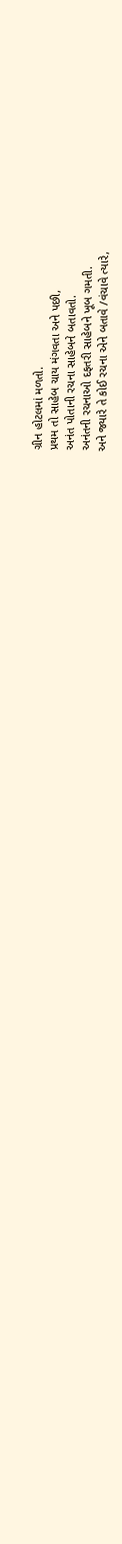ગ્રીન હોટલમાં મળતો.
પ્રથમ તો સાહેબ ચાય મંગવતા અને પછી,
અનંત પોતાની રચના સાહેબને બતાવતો.
અનંતની રચનાઓ દફતરી સાહેબને ખૂબ ગમતી.
અને જ્યારે તે કોઈ રચના એને બતાવે /વંચાવે ત્યારે,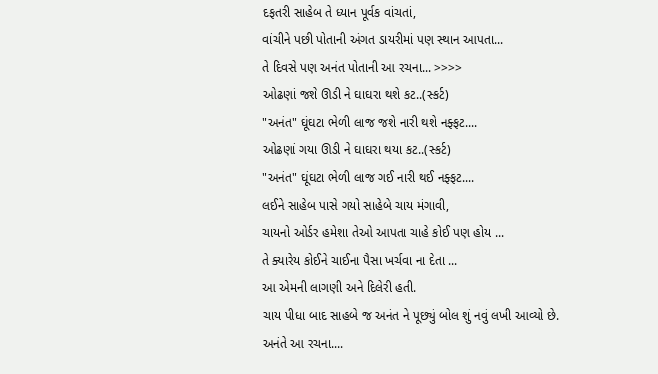દફતરી સાહેબ તે ધ્યાન પૂર્વક વાંચતાં,
વાંચીને પછી પોતાની અંગત ડાયરીમાં પણ સ્થાન આપતા...
તે દિવસે પણ અનંત પોતાની આ રચના... >>>>
ઓઢણાં જશે ઊડી ને ઘાઘરા થશે કટ..(સ્કર્ટ)
"અનંત" ઘૂંઘટા ભેળી લાજ જશે નારી થશે નફ્ફટ....
ઓઢણાં ગયા ઊડી ને ઘાઘરા થયા કટ..(સ્કર્ટ)
"અનંત" ઘૂંઘટા ભેળી લાજ ગઈ નારી થઈ નફ્ફટ....
લઈને સાહેબ પાસે ગયો સાહેબે ચાય મંગાવી,
ચાયનો ઓર્ડર હમેશા તેઓ આપતા ચાહે કોઈ પણ હોય ...
તે ક્યારેય કોઈને ચાઈના પૈસા ખર્ચવા ના દેતા ...
આ એમની લાગણી અને દિલેરી હતી.
ચાય પીધા બાદ સાહબે જ અનંત ને પૂછ્યું બોલ શું નવું લખી આવ્યો છે.
અનંતે આ રચના....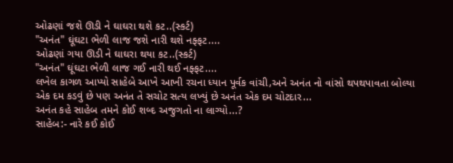ઓઢણાં જશે ઊડી ને ઘાઘરા થશે કટ..(સ્કર્ટ)
"અનંત" ઘૂંઘટા ભેળી લાજ જશે નારી થશે નફ્ફટ....
ઓઢણાં ગયા ઊડી ને ઘાઘરા થયા કટ..(સ્કર્ટ)
"અનંત" ઘૂંઘટા ભેળી લાજ ગઈ નારી થઈ નફ્ફટ....
લખેલ કાગળ આપ્યો સાહેબે આખે આખી રચના ધ્યાન પૂર્વક વાંચી,અને અનંત નો વાંસો થપથપાવતા બોલ્યા
એક દમ કડવું છે પણ અનંત તે સચોટ સત્ય લખ્યું છે અનંત એક દમ ચોટદાર...
અનંત કહે સાહેબ તમને કોઈ શબ્દ અજુગતો ના લાગ્યો...?
સાહેબ:- નારે કઈ કોઈ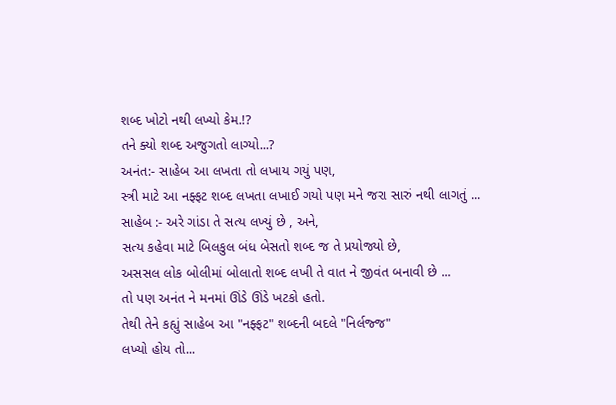શબ્દ ખોટો નથી લખ્યો કેમ.!?
તને ક્યો શબ્દ અજુગતો લાગ્યો...?
અનંત:- સાહેબ આ લખતા તો લખાય ગયું પણ,
સ્ત્રી માટે આ નફ્ફટ શબ્દ લખતા લખાઈ ગયો પણ મને જરા સારું નથી લાગતું ...
સાહેબ :- અરે ગાંડા તે સત્ય લખ્યું છે , અને,
સત્ય કહેવા માટે બિલકુલ બંધ બેસતો શબ્દ જ તે પ્રયોજ્યો છે,
અસસલ લોક બોલીમાં બોલાતો શબ્દ લખી તે વાત ને જીવંત બનાવી છે ...
તો પણ અનંત ને મનમાં ઊંડે ઊંડે ખટકો હતો.
તેથી તેને કહ્યું સાહેબ આ "નફ્ફટ" શબ્દની બદલે "નિર્લજ્જ"
લખ્યો હોય તો...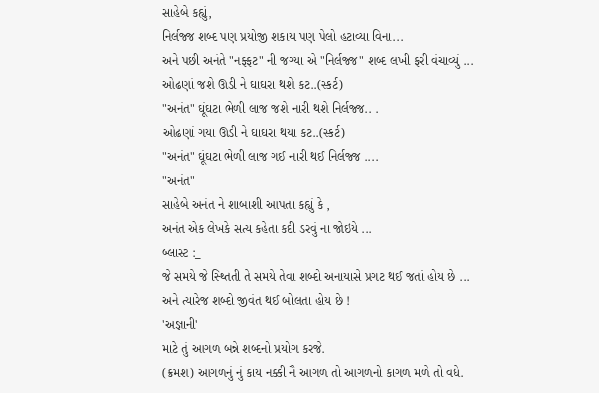સાહેબે કહ્યું,
નિર્લજ્જ શબ્દ પણ પ્રયોજી શકાય પણ પેલો હટાવ્યા વિના...
અને પછી અનંતે "નફ્ફટ" ની જગ્યા એ "નિર્લજ્જ" શબ્દ લખી ફરી વંચાવ્યું ...
ઓઢણાં જશે ઊડી ને ઘાઘરા થશે કટ..(સ્કર્ટ)
"અનંત" ઘૂંઘટા ભેળી લાજ જશે નારી થશે નિર્લજ્જ.. .
ઓઢણાં ગયા ઊડી ને ઘાઘરા થયા કટ..(સ્કર્ટ)
"અનંત" ઘૂંઘટા ભેળી લાજ ગઈ નારી થઈ નિર્લજ્જ ....
"અનંત"
સાહેબે અનંત ને શાબાશી આપતા કહ્યું કે ,
અનંત એક લેખકે સત્ય કહેતા કદી ડરવું ના જોઇયે ...
બ્લાસ્ટ :_
જે સમયે જે સ્થ્તિતી તે સમયે તેવા શબ્દો અનાયાસે પ્રગટ થઈ જતાં હોય છે ...
અને ત્યારેજ શબ્દો જીવંત થઈ બોલતા હોય છે !
'અજ્ઞાની'
માટે તું આગળ બન્ને શબ્દનો પ્રયોગ કરજે.
(ક્રમશ) આગળનું નું કાય નક્કી નૈ આગળ તો આગળનો કાગળ મળે તો વધે.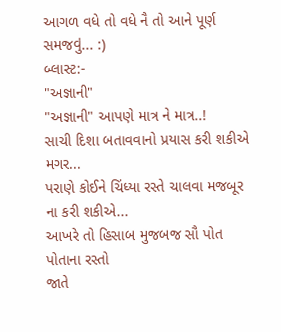આગળ વધે તો વધે નૈ તો આને પૂર્ણ સમજવું... :)
બ્લાસ્ટ:-
"અજ્ઞાની"
"અજ્ઞાની" આપણે માત્ર ને માત્ર..!
સાચી દિશા બતાવવાનો પ્રયાસ કરી શકીએ મગર...
પરાણે કોઈને ચિંધ્યા રસ્તે ચાલવા મજબૂર ના કરી શકીએ...
આખરે તો હિસાબ મુજબજ સૌ પોત પોતાના રસ્તો
જાતે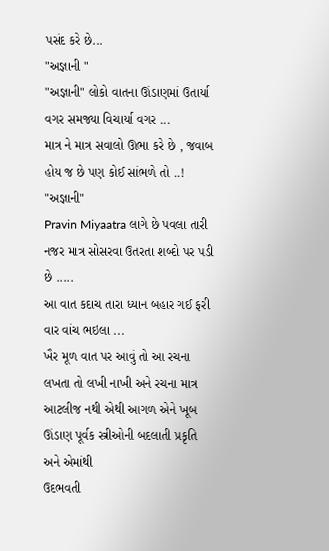પસંદ કરે છે...
"અજ્ઞાની "
"અજ્ઞાની" લોકો વાતના ઊંડાણમાં ઉતાર્યા વગર સમજ્યા વિચાર્યા વગર ...
માત્ર ને માત્ર સવાલો ઊભા કરે છે , જવાબ હોય જ છે પણ કોઈ સાંભળે તો ..!
"અજ્ઞાની"
Pravin Miyaatra લાગે છે પવલા તારી નજર માત્ર સોસરવા ઉતરતા શબ્દો પર પડી છે .....
આ વાત કદાચ તારા ધ્યાન બહાર ગઈ ફરી વાર વાંચ ભઇલા ...
ખૈર મૂળ વાત પર આવું તો આ રચના લખતા તો લખી નાખી અને રચના માત્ર આટલીજ નથી એથી આગળ એને ખૂબ ઊંડાણ પૂર્વક સ્ત્રીઓની બદલાતી પ્રકૃતિ અને એમાંથી
ઉદભવતી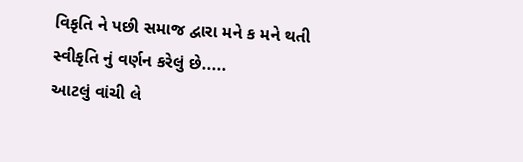વિકૃતિ ને પછી સમાજ દ્વારા મને ક મને થતી સ્વીકૃતિ નું વર્ણન કરેલું છે.....
આટલું વાંચી લે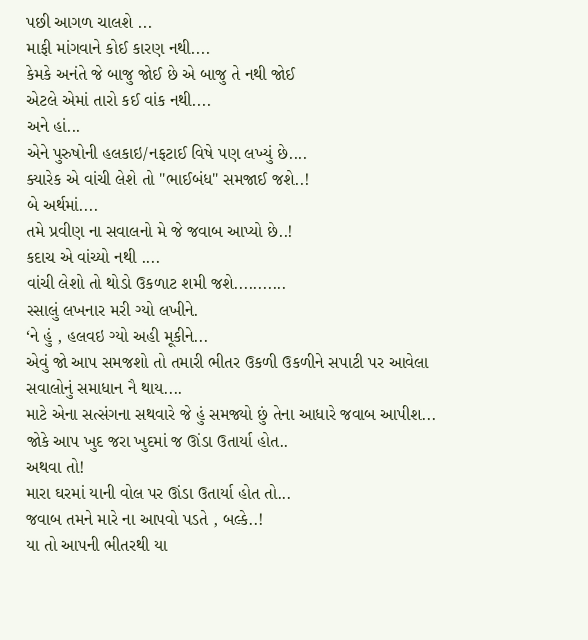પછી આગળ ચાલશે ...
માફી માંગવાને કોઈ કારણ નથી....
કેમકે અનંતે જે બાજુ જોઈ છે એ બાજુ તે નથી જોઈ
એટલે એમાં તારો કઈ વાંક નથી....
અને હાં...
એને પુરુષોની હલકાઇ/નફટાઈ વિષે પણ લખ્યું છે....
ક્યારેક એ વાંચી લેશે તો "ભાઈબંધ" સમજાઈ જશે..!
બે અર્થમાં....
તમે પ્રવીણ ના સવાલનો મે જે જવાબ આપ્યો છે..!
કદાચ એ વાંચ્યો નથી ....
વાંચી લેશો તો થોડો ઉકળાટ શમી જશે...........
સ્સાલું લખનાર મરી ગ્યો લખીને.
‘ને હું , હલવઇ ગ્યો અહી મૂકીને...
એવું જો આપ સમજશો તો તમારી ભીતર ઉકળી ઉકળીને સપાટી પર આવેલા
સવાલોનું સમાધાન નૈ થાય....
માટે એના સત્સંગના સથવારે જે હું સમજ્યો છું તેના આધારે જવાબ આપીશ...
જોકે આપ ખુદ જરા ખુદમાં જ ઊંડા ઉતાર્યા હોત..
અથવા તો!
મારા ઘરમાં યાની વોલ પર ઊંડા ઉતાર્યા હોત તો...
જવાબ તમને મારે ના આપવો પડતે , બલ્કે..!
યા તો આપની ભીતરથી યા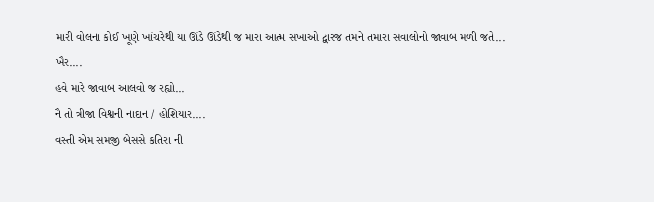મારી વોલના કોઈ ખૂણે ખાંચરેથી યા ઊંડે ઊંડેથી જ મારા આત્મ સખાઓ દ્વારજ તમને તમારા સવાલોનો જાવાબ મળી જતે...
ખૈર....
હવે મારે જાવાબ આલવો જ રહ્યો...
નૈ તો ત્રીજા વિશ્વની નાદાન / હોશિયાર....
વસ્તી એમ સમજી બેસસે કતિરા ની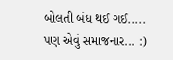બોલતી બંધ થઈ ગઈ.....
પણ એવું સમાજનાર... :)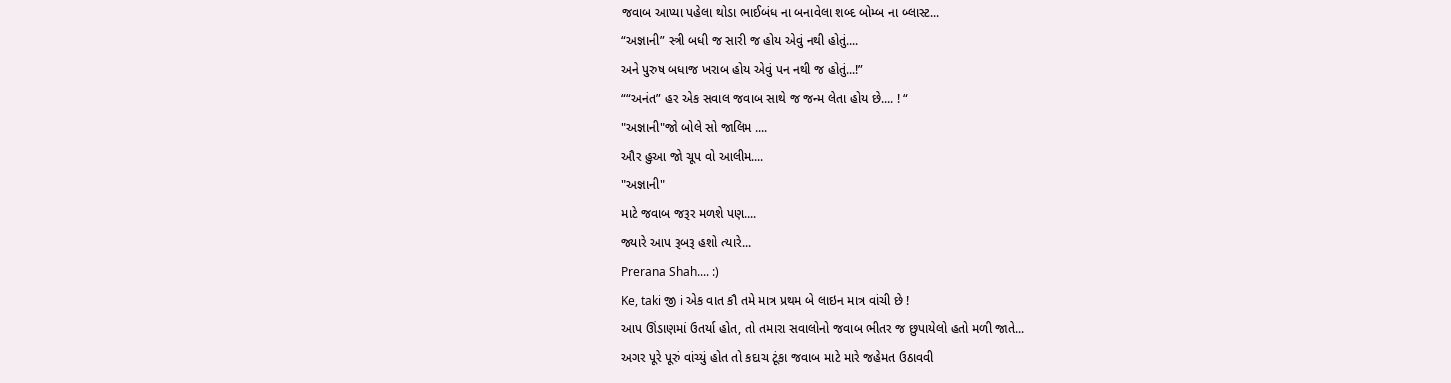જવાબ આપ્યા પહેલા થોડા ભાઈબંધ ના બનાવેલા શબ્દ બોમ્બ ના બ્લાસ્ટ...
“અજ્ઞાની” સ્ત્રી બધી જ સારી જ હોય એવું નથી હોતું....
અને પુરુષ બધાજ ખરાબ હોય એવું પન નથી જ હોતું...!”
““અનંત” હર એક સવાલ જવાબ સાથે જ જન્મ લેતા હોય છે.... ! “
"અજ્ઞાની"જો બોલે સો જાલિમ ....
ઔર હુઆ જો ચૂપ વો આલીમ....
"અજ્ઞાની"
માટે જવાબ જરૂર મળશે પણ....
જ્યારે આપ રૂબરૂ હશો ત્યારે...
Prerana Shah.... :)
Ke, taki જી i એક વાત કૌ તમે માત્ર પ્રથમ બે લાઇન માત્ર વાંચી છે !
આપ ઊંડાણમાં ઉતર્યા હોત, તો તમારા સવાલોનો જવાબ ભીતર જ છુપાયેલો હતો મળી જાતે...
અગર પૂરે પૂરું વાંચ્યું હોત તો કદાચ ટૂંકા જવાબ માટે મારે જહેમત ઉઠાવવી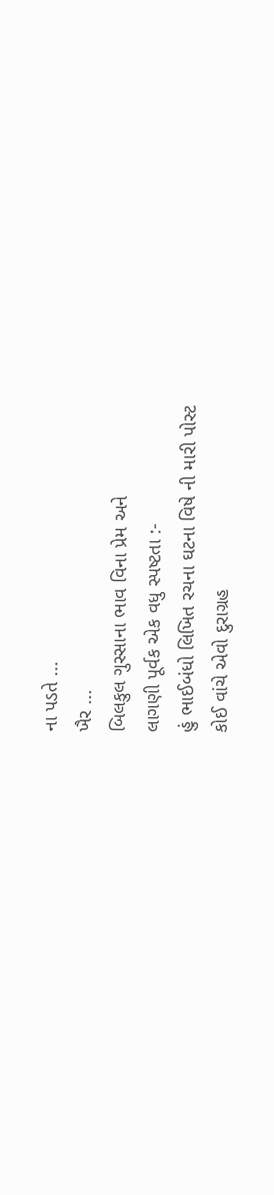ના પડતે ...
ખૈર ...
બિલકુલ ગુસ્સાના ભાવ વિના પ્રેમ અને
લાગણી પૂર્વક એક વધુ સ્પષ્ટતા :-
હું ભાઈબંધો લિખિત રચના ઘટના વિષે ની મારી પોસ્ટ
કોઈ વાંચે એવો દુરાગ્રહ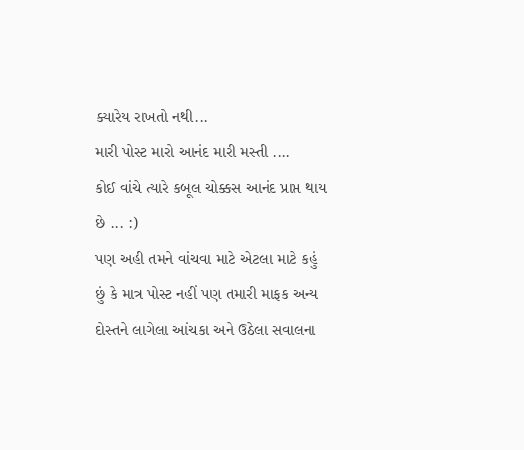ક્યારેય રાખતો નથી...
મારી પોસ્ટ મારો આનંદ મારી મસ્તી ....
કોઈ વાંચે ત્યારે કબૂલ ચોક્કસ આનંદ પ્રાપ્ત થાય છે ... :)
પણ અહી તમને વાંચવા માટે એટલા માટે કહું છું કે માત્ર પોસ્ટ નહીં પણ તમારી માફક અન્ય દોસ્તને લાગેલા આંચકા અને ઉઠેલા સવાલના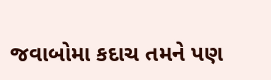જવાબોમા કદાચ તમને પણ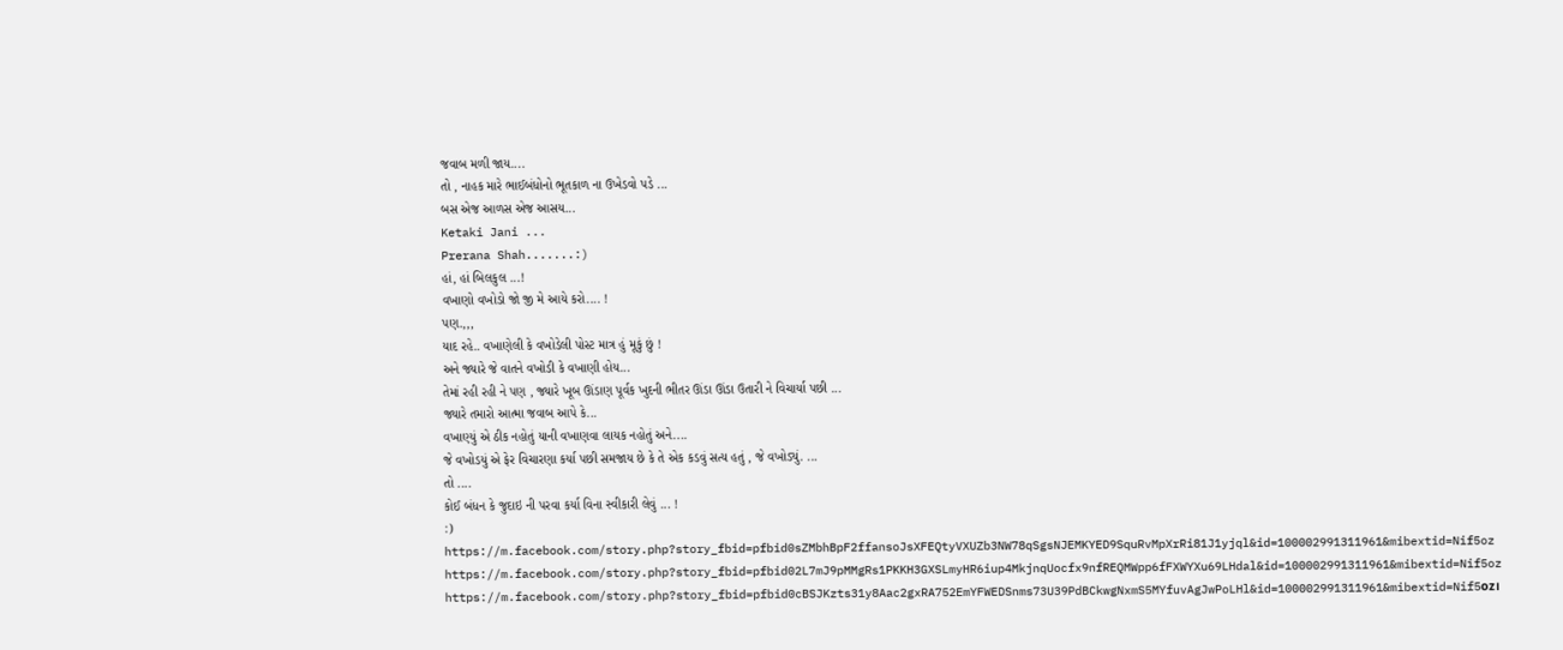જવાબ મળી જાય....
તો , નાહક મારે ભાઈબંધોનો ભૂતકાળ ના ઉખેડવો પડે ...
બસ એજ આળસ એજ આસય...
Ketaki Jani ...
Prerana Shah.......:)
હાં, હાં બિલકુલ ...!
વખાણો વખોડો જો જી મે આયે કરો.... !
પણ.,,,
યાદ રહે.. વખાણેલી કે વખોડેલી પોસ્ટ માત્ર હું મૂકું છું !
અને જ્યારે જે વાતને વખોડી કે વખાણી હોય...
તેમાં રહી રહી ને પણ , જ્યારે ખૂબ ઊંડાણ પૂર્વક ખુદની ભીતર ઊંડા ઊંડા ઉતારી ને વિચાર્યા પછી ...
જ્યારે તમારો આત્મા જવાબ આપે કે...
વખાણ્યું એ ઠીક નહોતું યાની વખાણવા લાયક નહોતું અને....
જે વખોડયું એ ફેર વિચારણા કર્યા પછી સમજાય છે કે તે એક કડવું સત્ય હતું , જે વખોડ્યું. ...
તો ....
કોઈ બંધન કે જુદાઇ ની પરવા કર્યા વિના સ્વીકારી લેવું ... !
:)
https://m.facebook.com/story.php?story_fbid=pfbid0sZMbhBpF2ffansoJsXFEQtyVXUZb3NW78qSgsNJEMKYED9SquRvMpXrRi81J1yjql&id=100002991311961&mibextid=Nif5oz
https://m.facebook.com/story.php?story_fbid=pfbid02L7mJ9pMMgRs1PKKH3GXSLmyHR6iup4MkjnqUocfx9nfREQMWpp6fFXWYXu69LHdal&id=100002991311961&mibextid=Nif5oz
https://m.facebook.com/story.php?story_fbid=pfbid0cBSJKzts31y8Aac2gxRA752EmYFWEDSnms73U39PdBCkwgNxmS5MYfuvAgJwPoLHl&id=100002991311961&mibextid=Nif5oz।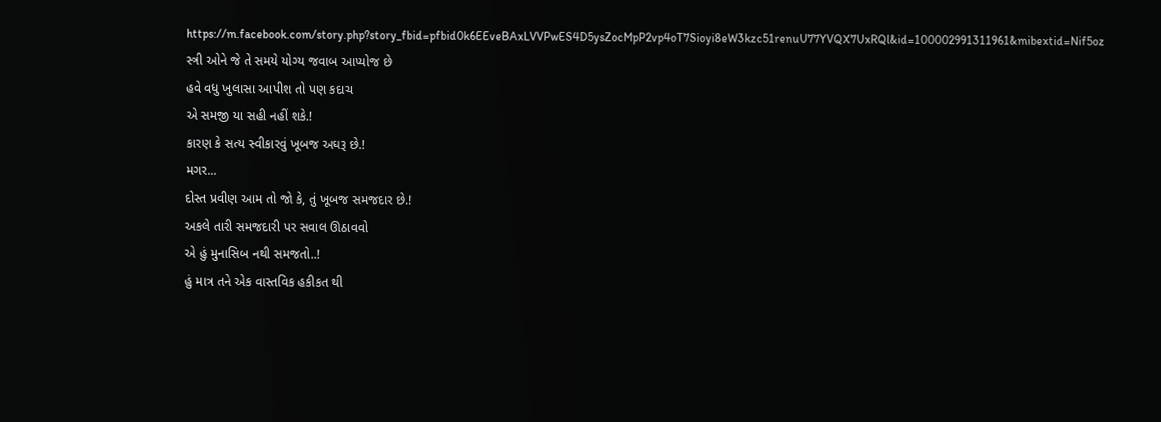https://m.facebook.com/story.php?story_fbid=pfbid0k6EEveBAxLVVPwES4D5ysZocMpP2vp4oT7Sioyi8eW3kzc51renuU77YVQX7UxRQl&id=100002991311961&mibextid=Nif5oz
સ્ત્રી ઓને જે તે સમયે યોગ્ય જવાબ આપ્યોજ છે
હવે વધુ ખુલાસા આપીશ તો પણ કદાચ
એ સમજી યા સહી નહીં શકે.!
કારણ કે સત્ય સ્વીકારવું ખૂબજ અઘરૂ છે.!
મગર...
દોસ્ત પ્રવીણ આમ તો જો કે, તું ખૂબજ સમજદાર છે.!
અકલે તારી સમજદારી પર સવાલ ઊઠાવવો
એ હું મુનાસિબ નથી સમજતો..!
હું માત્ર તને એક વાસ્તવિક હકીકત થી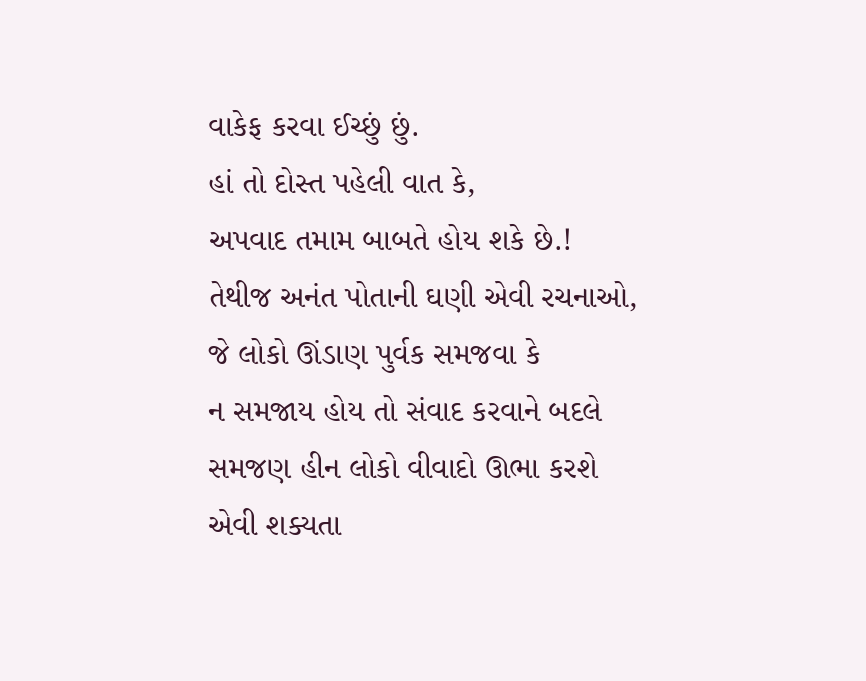વાકેફ કરવા ઈચ્છું છું.
હાં તો દોસ્ત પહેલી વાત કે,
અપવાદ તમામ બાબતે હોય શકે છે.!
તેથીજ અનંત પોતાની ઘણી એવી રચનાઓ,
જે લોકો ઊંડાણ પુર્વક સમજવા કે
ન સમજાય હોય તો સંવાદ કરવાને બદલે
સમજણ હીન લોકો વીવાદો ઊભા કરશે
એવી શક્યતા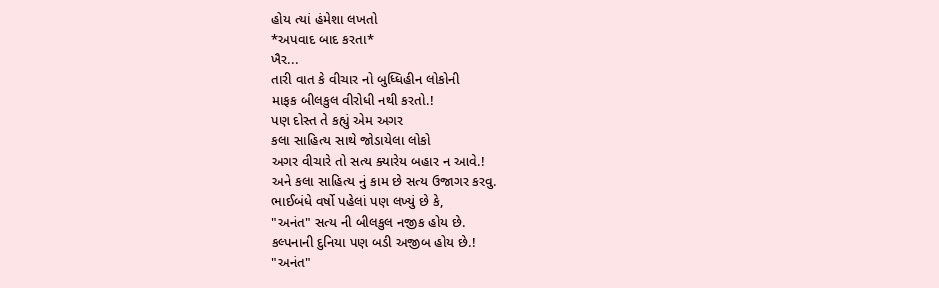હોય ત્યાં હંમેશા લખતો
*અપવાદ બાદ કરતા*
ખૈર...
તારી વાત કે વીચાર નો બુધ્ધિહીન લોકોની
માફક બીલકુલ વીરોધી નથી કરતો.!
પણ દોસ્ત તે કહ્યું એમ અગર
કલા સાહિત્ય સાથે જોડાયેલા લોકો
અગર વીચારે તો સત્ય ક્યારેય બહાર ન આવે.!
અને કલા સાહિત્ય નું કામ છે સત્ય ઉજાગર કરવુ.
ભાઈબંધે વર્ષો પહેલાં પણ લખ્યું છે કે,
"અનંત" સત્ય ની બીલકુલ નજીક હોય છે.
કલ્પનાની દુનિયા પણ બડી અજીબ હોય છે.!
"અનંત"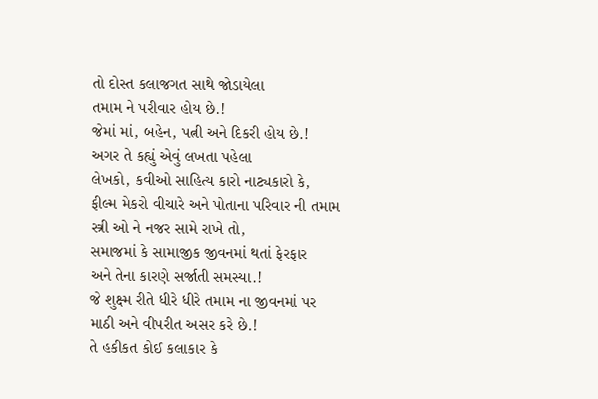તો દોસ્ત કલાજગત સાથે જોડાયેલા
તમામ ને પરીવાર હોય છે.!
જેમાં માં, બહેન, પત્ની અને દિકરી હોય છે.!
અગર તે કહ્યું એવું લખતા પહેલા
લેખકો, કવીઓ સાહિત્ય કારો નાટ્યકારો કે,
ફીલ્મ મેકરો વીચારે અને પોતાના પરિવાર ની તમામ
સ્ત્રી ઓ ને નજર સામે રાખે તો,
સમાજમાં કે સામાજીક જીવનમાં થતાં ફેરફાર
અને તેના કારણે સર્જાતી સમસ્યા.!
જે શુક્ષ્મ રીતે ધીરે ધીરે તમામ ના જીવનમાં પર
માઠી અને વીપરીત અસર કરે છે.!
તે હકીકત કોઈ કલાકાર કે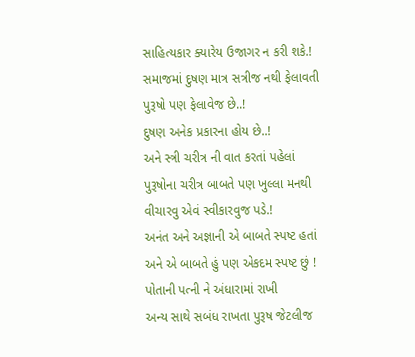સાહિત્યકાર ક્યારેય ઉજાગર ન કરી શકે.!
સમાજમાં દુષણ માત્ર સત્રીજ નથી ફેલાવતી
પુરૂષો પણ ફેલાવેજ છે..!
દુષણ અનેક પ્રકારના હોય છે..!
અને સ્ત્રી ચરીત્ર ની વાત કરતાં પહેલાં
પુરૂષોના ચરીત્ર બાબતે પણ ખુલ્લા મનથી
વીચારવુ એવં સ્વીકારવુજ પડે.!
અનંત અને અજ્ઞાની એ બાબતે સ્પષ્ટ હતાં
અને એ બાબતે હું પણ એકદમ સ્પષ્ટ છું !
પોતાની પત્ની ને અંધારામાં રાખી
અન્ય સાથે સબંધ રાખતા પુરૂષ જેટલીજ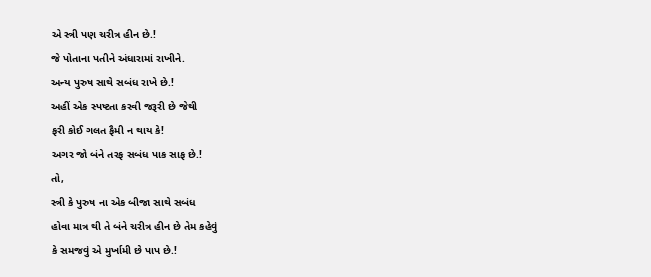એ સ્ત્રી પણ ચરીત્ર હીન છે.!
જે પોતાના પતીને અંધારામાં રાખીને.
અન્ય પુરુષ સાથે સબંધ રાખે છે.!
અહીં એક સ્પષ્ટતા કરવી જરૂરી છે જેથી
ફરી કોઈ ગલત ફૈમી ન થાય કે!
અગર જો બંને તરફ સબંધ પાક સાફ છે.!
તો,
સ્ત્રી કે પુરુષ ના એક બીજા સાથે સબંધ
હોવા માત્ર થી તે બંને ચરીત્ર હીન છે તેમ કહેવું
કે સમજવું એ મુર્ખામી છે પાપ છે.!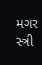મગર સ્ત્રી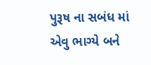પુરૂષ ના સબંધ માં એવુ ભાગ્યે બને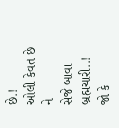છે.!
ઓલી કેવત છે ને
સેજે બાવા બ્રહ્મચારી..!
જો કે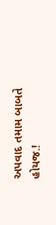અપવાદ તમામ બાબતે હોયજ.!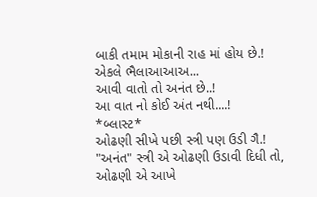બાકી તમામ મોકાની રાહ માં હોય છે.!
એકલે ભૈલાઆઆઅ...
આવી વાતો તો અનંત છે..!
આ વાત નો કોઈ અંત નથી....!
*બ્લાસ્ટ*
ઓઢણી સીખે પછી સ્ત્રી પણ ઉડી ગૈ.!
"અનંત" સ્ત્રી એ ઓઢણી ઉડાવી દિધી તો,
ઓઢણી એ આખે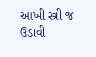આખી સ્ત્રી જ ઉડાવી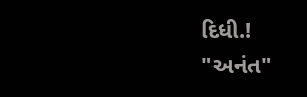દિધી.!
"અનંત"